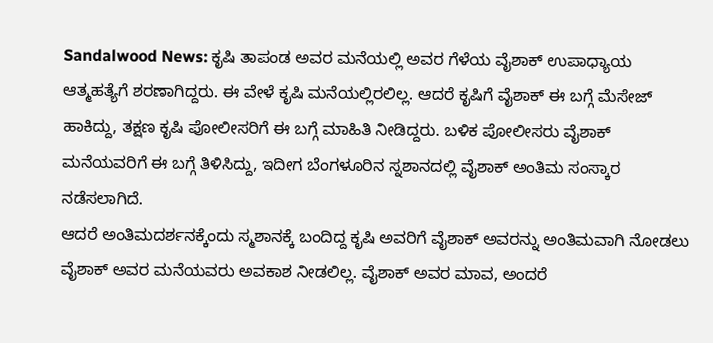Sandalwood News: ಕೃಷಿ ತಾಪಂಡ ಅವರ ಮನೆಯಲ್ಲಿ ಅವರ ಗೆಳೆಯ ವೈಶಾಕ್ ಉಪಾಧ್ಯಾಯ ಆತ್ಮಹತ್ಯೆಗೆ ಶರಣಾಗಿದ್ದರು. ಈ ವೇಳೆ ಕೃಷಿ ಮನೆಯಲ್ಲಿರಲಿಲ್ಲ. ಆದರೆ ಕೃಷಿಗೆ ವೈಶಾಕ್ ಈ ಬಗ್ಗೆ ಮೆಸೇಜ್ ಹಾಕಿದ್ದು, ತಕ್ಷಣ ಕೃಷಿ ಪೋಲೀಸರಿಗೆ ಈ ಬಗ್ಗೆ ಮಾಹಿತಿ ನೀಡಿದ್ದರು. ಬಳಿಕ ಪೋಲೀಸರು ವೈಶಾಕ್ ಮನೆಯವರಿಗೆ ಈ ಬಗ್ಗೆ ತಿಳಿಸಿದ್ದು, ಇದೀಗ ಬೆಂಗಳೂರಿನ ಸ್ನಶಾನದಲ್ಲಿ ವೈಶಾಕ್ ಅಂತಿಮ ಸಂಸ್ಕಾರ ನಡೆಸಲಾಗಿದೆ.
ಆದರೆ ಅಂತಿಮದರ್ಶನಕ್ಕೆಂದು ಸ್ಮಶಾನಕ್ಕೆ ಬಂದಿದ್ದ ಕೃಷಿ ಅವರಿಗೆ ವೈಶಾಕ್ ಅವರನ್ನು ಅಂತಿಮವಾಗಿ ನೋಡಲು ವೈಶಾಕ್ ಅವರ ಮನೆಯವರು ಅವಕಾಶ ನೀಡಲಿಲ್ಲ. ವೈಶಾಕ್ ಅವರ ಮಾವ, ಅಂದರೆ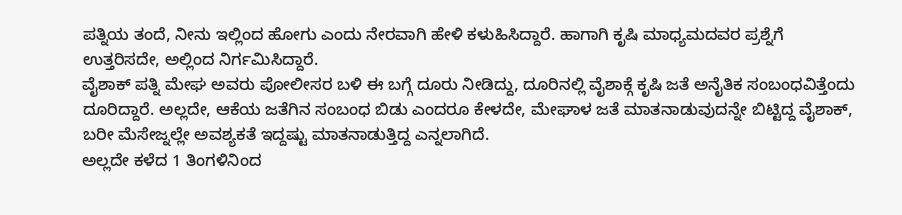ಪತ್ನಿಯ ತಂದೆ, ನೀನು ಇಲ್ಲಿಂದ ಹೋಗು ಎಂದು ನೇರವಾಗಿ ಹೇಳಿ ಕಳುಹಿಸಿದ್ದಾರೆ. ಹಾಗಾಗಿ ಕೃಷಿ ಮಾಧ್ಯಮದವರ ಪ್ರಶ್ನೆಗೆ ಉತ್ತರಿಸದೇ, ಅಲ್ಲಿಂದ ನಿರ್ಗಮಿಸಿದ್ದಾರೆ.
ವೈಶಾಕ್ ಪತ್ನಿ ಮೇಘ ಅವರು ಪೋಲೀಸರ ಬಳಿ ಈ ಬಗ್ಗೆ ದೂರು ನೀಡಿದ್ದು, ದೂರಿನಲ್ಲಿ ವೈಶಾಕ್ಗೆ ಕೃಷಿ ಜತೆ ಅನೈತಿಕ ಸಂಬಂಧವಿತ್ತೆಂದು ದೂರಿದ್ದಾರೆ. ಅಲ್ಲದೇ, ಆಕೆಯ ಜತೆಗಿನ ಸಂಬಂಧ ಬಿಡು ಎಂದರೂ ಕೇಳದೇ, ಮೇಘಾಳ ಜತೆ ಮಾತನಾಡುವುದನ್ನೇ ಬಿಟ್ಟಿದ್ದ ವೈಶಾಕ್, ಬರೀ ಮೆಸೇಜ್ನಲ್ಲೇ ಅವಶ್ಯಕತೆ ಇದ್ದಷ್ಟು ಮಾತನಾಡುತ್ತಿದ್ದ ಎನ್ನಲಾಗಿದೆ.
ಅಲ್ಲದೇ ಕಳೆದ 1 ತಿಂಗಳಿನಿಂದ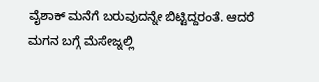ವೈಶಾಕ್ ಮನೆಗೆ ಬರುವುದನ್ನೇ ಬಿಟ್ಟಿದ್ದರಂತೆ. ಆದರೆ ಮಗನ ಬಗ್ಗೆ ಮೆಸೇಜ್ನಲ್ಲಿ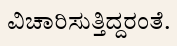ವಿಚಾರಿಸುತ್ತಿದ್ದರಂತೆ.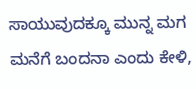ಸಾಯುವುದಕ್ಕೂ ಮುನ್ನ ಮಗ ಮನೆಗೆ ಬಂದನಾ ಎಂದು ಕೇಳಿ,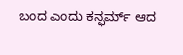ಬಂದ ಎಂದು ಕನ್ಫರ್ಮ್ ಆದ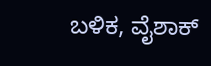ಬಳಿಕ, ವೈಶಾಕ್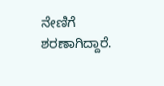ನೇಣಿಗೆ ಶರಣಾಗಿದ್ದಾರೆ.